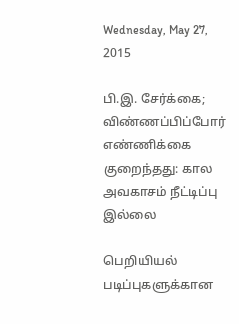Wednesday, May 27, 2015

பி.இ. சேர்க்கை; விண்ணப்பிப்போர் எண்ணிக்கை குறைந்தது: கால அவகாசம் நீட்டிப்பு இல்லை

பெறியியல் படிப்புகளுக்கான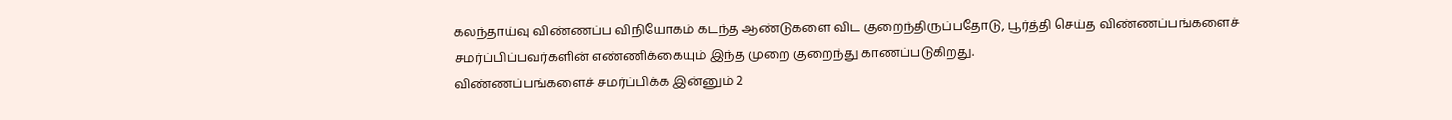கலந்தாய்வு விண்ணப்ப விநியோகம் கடந்த ஆண்டுகளை விட குறைந்திருப்பதோடு, பூர்த்தி செய்த விண்ணப்பங்களைச் சமர்ப்பிப்பவர்களின் எண்ணிக்கையும் இந்த முறை குறைந்து காணப்படுகிறது.
விண்ணப்பங்களைச் சமர்ப்பிக்க இன்னும் 2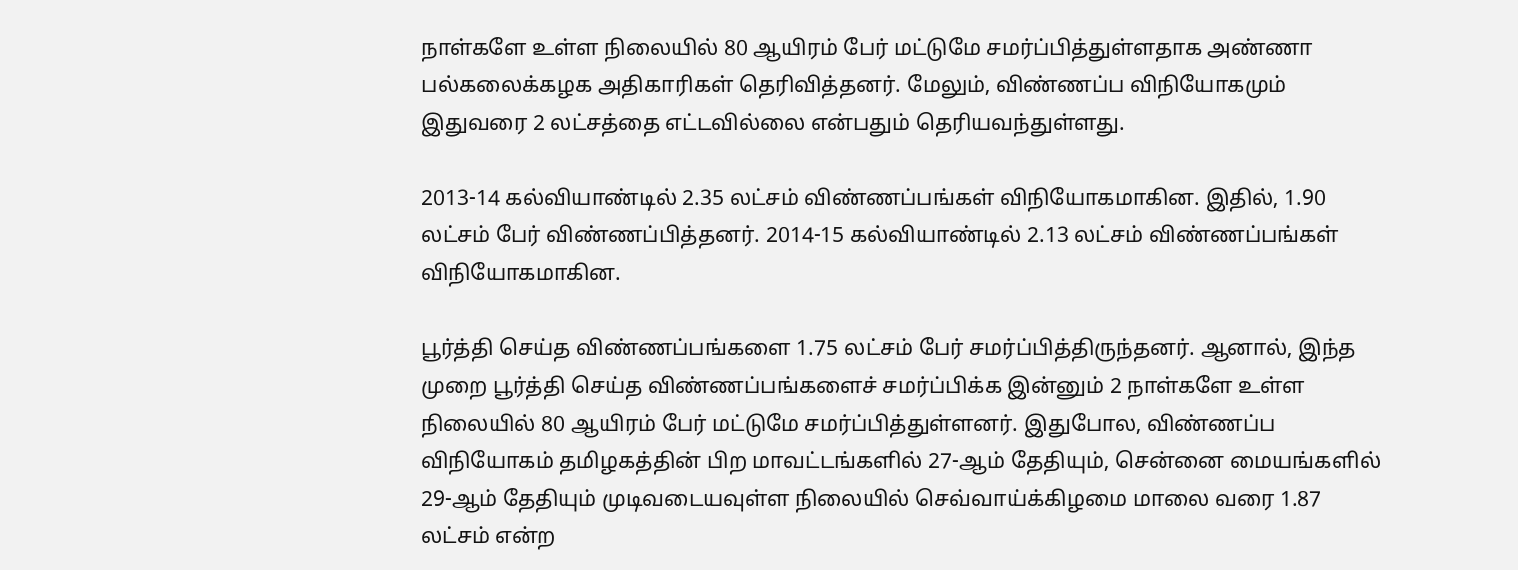நாள்களே உள்ள நிலையில் 80 ஆயிரம் பேர் மட்டுமே சமர்ப்பித்துள்ளதாக அண்ணா பல்கலைக்கழக அதிகாரிகள் தெரிவித்தனர். மேலும், விண்ணப்ப விநியோகமும் இதுவரை 2 லட்சத்தை எட்டவில்லை என்பதும் தெரியவந்துள்ளது.

2013-14 கல்வியாண்டில் 2.35 லட்சம் விண்ணப்பங்கள் விநியோகமாகின. இதில், 1.90 லட்சம் பேர் விண்ணப்பித்தனர். 2014-15 கல்வியாண்டில் 2.13 லட்சம் விண்ணப்பங்கள் விநியோகமாகின.

பூர்த்தி செய்த விண்ணப்பங்களை 1.75 லட்சம் பேர் சமர்ப்பித்திருந்தனர். ஆனால், இந்த முறை பூர்த்தி செய்த விண்ணப்பங்களைச் சமர்ப்பிக்க இன்னும் 2 நாள்களே உள்ள நிலையில் 80 ஆயிரம் பேர் மட்டுமே சமர்ப்பித்துள்ளனர். இதுபோல, விண்ணப்ப விநியோகம் தமிழகத்தின் பிற மாவட்டங்களில் 27-ஆம் தேதியும், சென்னை மையங்களில் 29-ஆம் தேதியும் முடிவடையவுள்ள நிலையில் செவ்வாய்க்கிழமை மாலை வரை 1.87 லட்சம் என்ற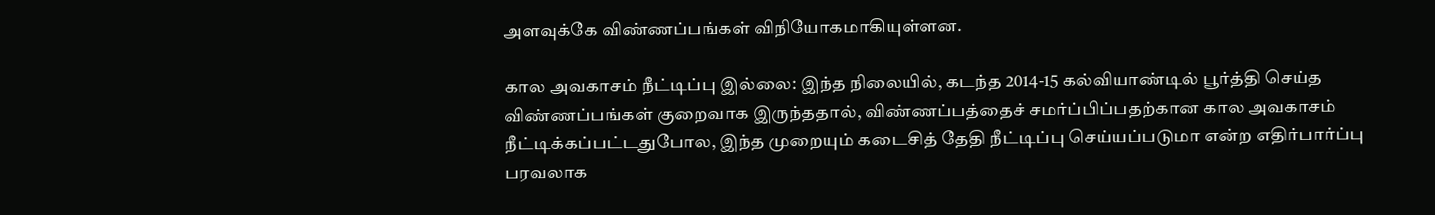அளவுக்கே விண்ணப்பங்கள் விநியோகமாகியுள்ளன.

கால அவகாசம் நீட்டிப்பு இல்லை: இந்த நிலையில், கடந்த 2014-15 கல்வியாண்டில் பூர்த்தி செய்த விண்ணப்பங்கள் குறைவாக இருந்ததால், விண்ணப்பத்தைச் சமர்ப்பிப்பதற்கான கால அவகாசம் நீட்டிக்கப்பட்டதுபோல, இந்த முறையும் கடைசித் தேதி நீட்டிப்பு செய்யப்படுமா என்ற எதிர்பார்ப்பு பரவலாக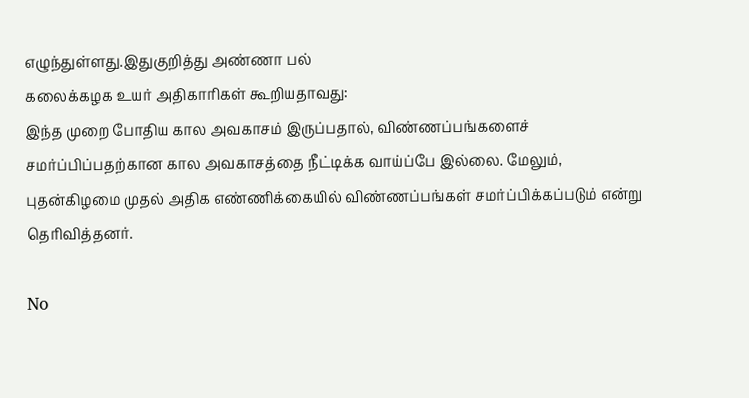எழுந்துள்ளது.இதுகுறித்து அண்ணா பல்
கலைக்கழக உயர் அதிகாரிகள் கூறியதாவது:
இந்த முறை போதிய கால அவகாசம் இருப்பதால், விண்ணப்பங்களைச் சமர்ப்பிப்பதற்கான கால அவகாசத்தை நீட்டிக்க வாய்ப்பே இல்லை. மேலும், புதன்கிழமை முதல் அதிக எண்ணிக்கையில் விண்ணப்பங்கள் சமர்ப்பிக்கப்படும் என்று தெரிவித்தனர்.

No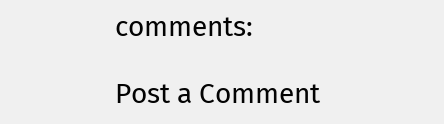comments:

Post a Comment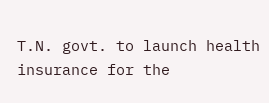T.N. govt. to launch health insurance for the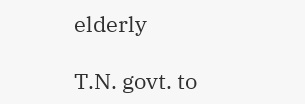elderly

T.N. govt. to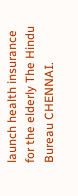launch health insurance for the elderly The Hindu Bureau CHENNAI.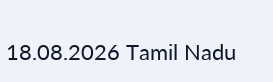18.08.2026 Tamil Nadu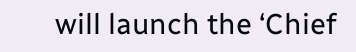will launch the ‘Chief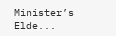Minister’s Elde...